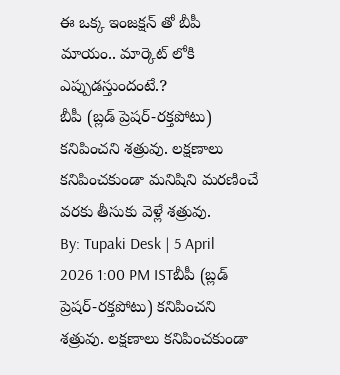ఈ ఒక్క ఇంజక్షన్ తో బీపీ మాయం.. మార్కెట్ లోకి ఎప్పుడస్తుందంటే.?
బీపీ (బ్లడ్ ప్రెషర్-రక్తపోటు) కనిపించని శత్రువు. లక్షణాలు కనిపించకుండా మనిషిని మరణించే వరకు తీసుకు వెళ్లే శత్రువు.
By: Tupaki Desk | 5 April 2026 1:00 PM ISTబీపీ (బ్లడ్ ప్రెషర్-రక్తపోటు) కనిపించని శత్రువు. లక్షణాలు కనిపించకుండా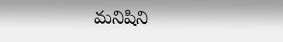మనిషిని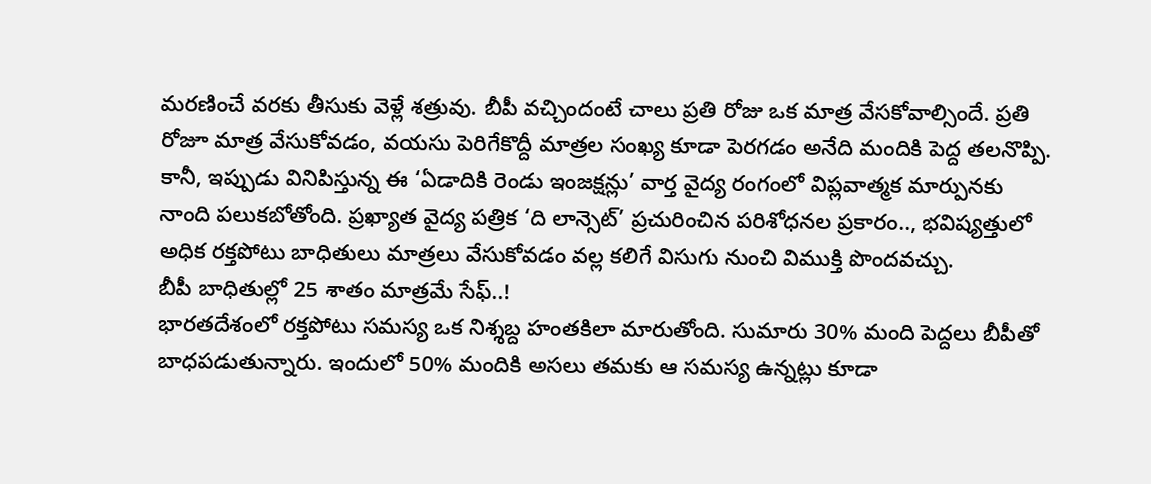మరణించే వరకు తీసుకు వెళ్లే శత్రువు. బీపీ వచ్చిందంటే చాలు ప్రతి రోజు ఒక మాత్ర వేసకోవాల్సిందే. ప్రతి రోజూ మాత్ర వేసుకోవడం, వయసు పెరిగేకొద్దీ మాత్రల సంఖ్య కూడా పెరగడం అనేది మందికి పెద్ద తలనొప్పి. కానీ, ఇప్పుడు వినిపిస్తున్న ఈ ‘ఏడాదికి రెండు ఇంజక్షన్లు’ వార్త వైద్య రంగంలో విప్లవాత్మక మార్పునకు నాంది పలుకబోతోంది. ప్రఖ్యాత వైద్య పత్రిక ‘ది లాన్సెట్’ ప్రచురించిన పరిశోధనల ప్రకారం.., భవిష్యత్తులో అధిక రక్తపోటు బాధితులు మాత్రలు వేసుకోవడం వల్ల కలిగే విసుగు నుంచి విముక్తి పొందవచ్చు.
బీపీ బాధితుల్లో 25 శాతం మాత్రమే సేఫ్..!
భారతదేశంలో రక్తపోటు సమస్య ఒక నిశ్శబ్ద హంతకిలా మారుతోంది. సుమారు 30% మంది పెద్దలు బీపీతో బాధపడుతున్నారు. ఇందులో 50% మందికి అసలు తమకు ఆ సమస్య ఉన్నట్లు కూడా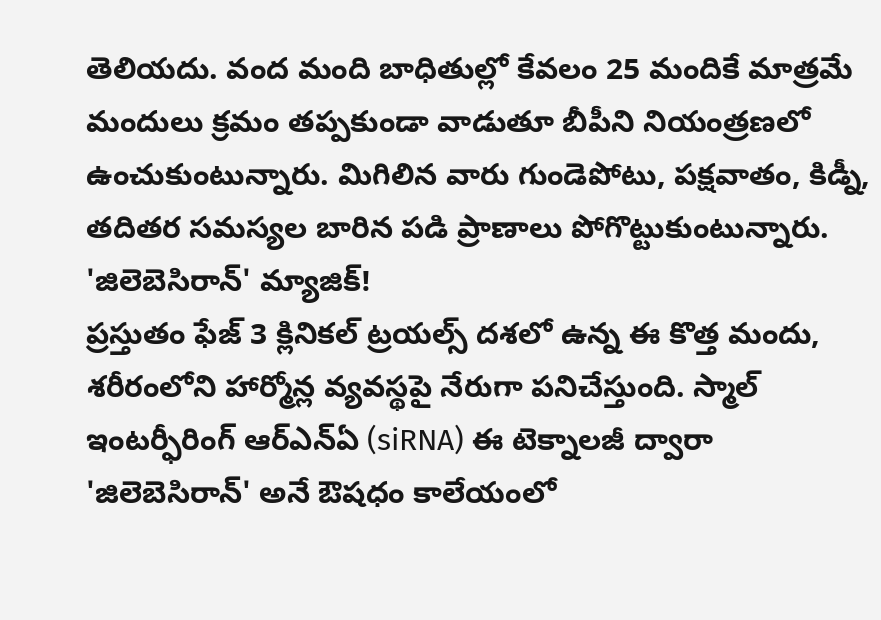తెలియదు. వంద మంది బాధితుల్లో కేవలం 25 మందికే మాత్రమే మందులు క్రమం తప్పకుండా వాడుతూ బీపీని నియంత్రణలో ఉంచుకుంటున్నారు. మిగిలిన వారు గుండెపోటు, పక్షవాతం, కిడ్నీ, తదితర సమస్యల బారిన పడి ప్రాణాలు పోగొట్టుకుంటున్నారు.
'జిలెబెసిరాన్' మ్యాజిక్!
ప్రస్తుతం ఫేజ్ 3 క్లినికల్ ట్రయల్స్ దశలో ఉన్న ఈ కొత్త మందు, శరీరంలోని హార్మోన్ల వ్యవస్థపై నేరుగా పనిచేస్తుంది. స్మాల్ ఇంటర్ఫీరింగ్ ఆర్ఎన్ఏ (siRNA) ఈ టెక్నాలజీ ద్వారా 'జిలెబెసిరాన్' అనే ఔషధం కాలేయంలో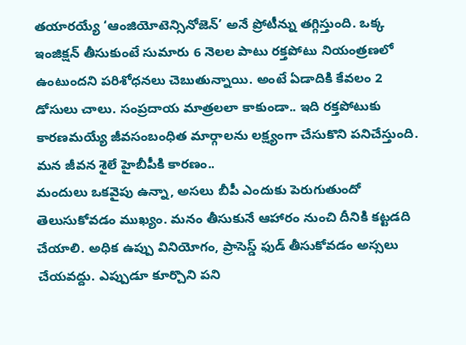తయారయ్యే ‘ఆంజియోటెన్సినోజెన్’ అనే ప్రోటీన్ను తగ్గిస్తుంది. ఒక్క ఇంజిక్షన్ తీసుకుంటే సుమారు 6 నెలల పాటు రక్తపోటు నియంత్రణలో ఉంటుందని పరిశోధనలు చెబుతున్నాయి. అంటే ఏడాదికి కేవలం 2 డోసులు చాలు. సంప్రదాయ మాత్రలలా కాకుండా.. ఇది రక్తపోటుకు కారణమయ్యే జీవసంబంధిత మార్గాలను లక్ష్యంగా చేసుకొని పనిచేస్తుంది.
మన జీవన శైలే హైబీపీకి కారణం..
మందులు ఒకవైపు ఉన్నా, అసలు బీపీ ఎందుకు పెరుగుతుందో తెలుసుకోవడం ముఖ్యం. మనం తీసుకునే ఆహారం నుంచి దీనికి కట్టడది చేయాలి. అధిక ఉప్పు వినియోగం, ప్రాసెస్డ్ ఫుడ్ తీసుకోవడం అస్సలు చేయవద్దు. ఎప్పుడూ కూర్చొని పని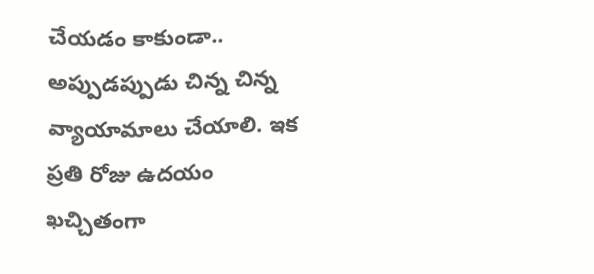చేయడం కాకుండా.. అప్పుడప్పుడు చిన్న చిన్న వ్యాయామాలు చేయాలి. ఇక ప్రతి రోజు ఉదయం ఖచ్చితంగా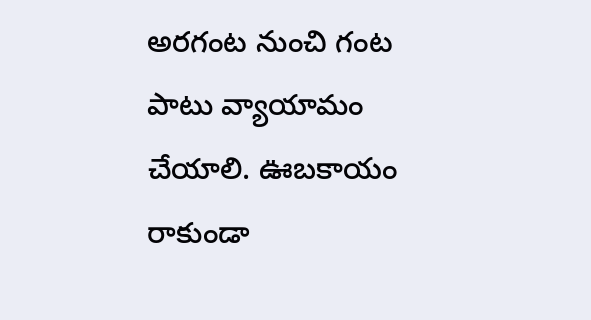అరగంట నుంచి గంట పాటు వ్యాయామం చేయాలి. ఊబకాయం రాకుండా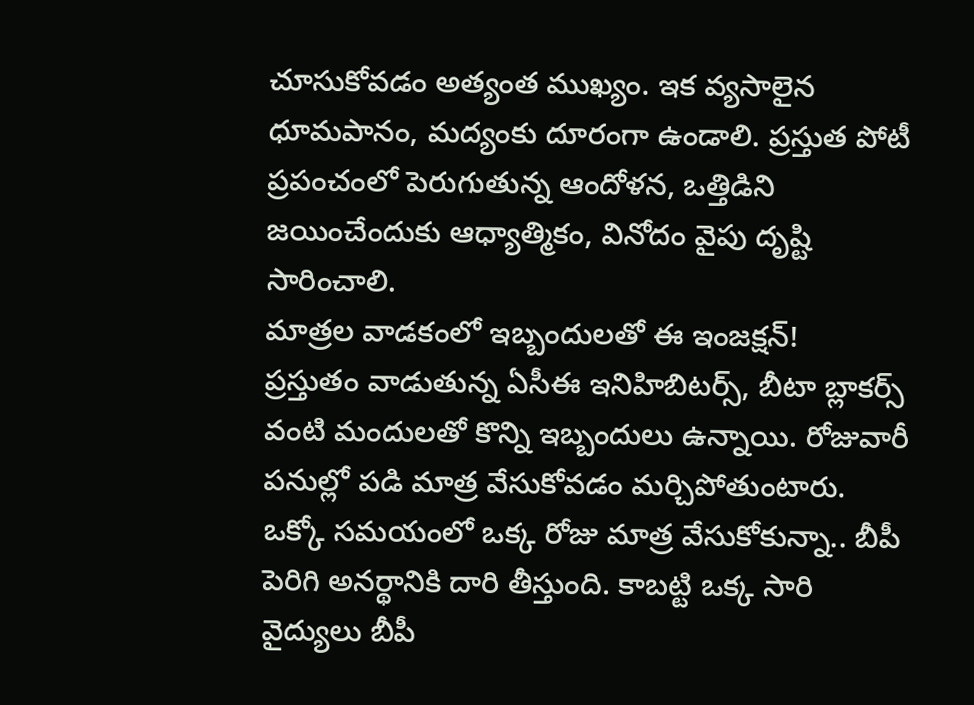చూసుకోవడం అత్యంత ముఖ్యం. ఇక వ్యసాలైన ధూమపానం, మద్యంకు దూరంగా ఉండాలి. ప్రస్తుత పోటీ ప్రపంచంలో పెరుగుతున్న ఆందోళన, ఒత్తిడిని జయించేందుకు ఆధ్యాత్మికం, వినోదం వైపు దృష్టి సారించాలి.
మాత్రల వాడకంలో ఇబ్బందులతో ఈ ఇంజక్షన్!
ప్రస్తుతం వాడుతున్న ఏసీఈ ఇనిహిబిటర్స్, బీటా బ్లాకర్స్ వంటి మందులతో కొన్ని ఇబ్బందులు ఉన్నాయి. రోజువారీ పనుల్లో పడి మాత్ర వేసుకోవడం మర్చిపోతుంటారు. ఒక్కో సమయంలో ఒక్క రోజు మాత్ర వేసుకోకున్నా.. బీపీ పెరిగి అనర్థానికి దారి తీస్తుంది. కాబట్టి ఒక్క సారి వైద్యులు బీపీ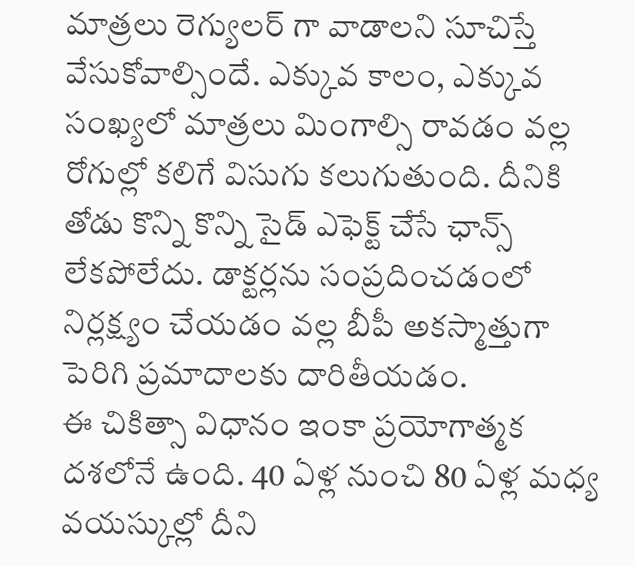మాత్రలు రెగ్యులర్ గా వాడాలని సూచిస్తే వేసుకోవాల్సిందే. ఎక్కువ కాలం, ఎక్కువ సంఖ్యలో మాత్రలు మింగాల్సి రావడం వల్ల రోగుల్లో కలిగే విసుగు కలుగుతుంది. దీనికి తోడు కొన్ని కొన్ని సైడ్ ఎఫెక్ట్ చేసే ఛాన్స్ లేకపోలేదు. డాక్టర్లను సంప్రదించడంలో నిర్లక్ష్యం చేయడం వల్ల బీపీ అకస్మాత్తుగా పెరిగి ప్రమాదాలకు దారితీయడం.
ఈ చికిత్సా విధానం ఇంకా ప్రయోగాత్మక దశలోనే ఉంది. 40 ఏళ్ల నుంచి 80 ఏళ్ల మధ్య వయస్కుల్లో దీని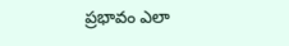ప్రభావం ఎలా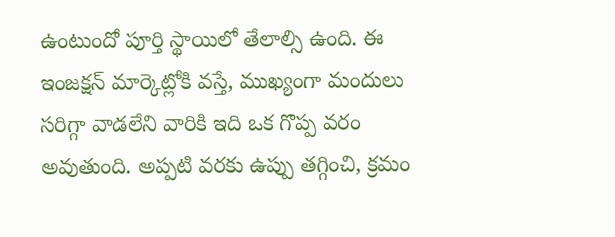ఉంటుందో పూర్తి స్థాయిలో తేలాల్సి ఉంది. ఈ ఇంజక్షన్ మార్కెట్లోకి వస్తే, ముఖ్యంగా మందులు సరిగ్గా వాడలేని వారికి ఇది ఒక గొప్ప వరం అవుతుంది. అప్పటి వరకు ఉప్పు తగ్గించి, క్రమం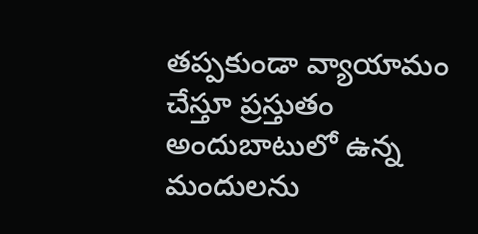తప్పకుండా వ్యాయామం చేస్తూ ప్రస్తుతం అందుబాటులో ఉన్న మందులను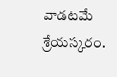వాడటమే శ్రేయస్కరం.